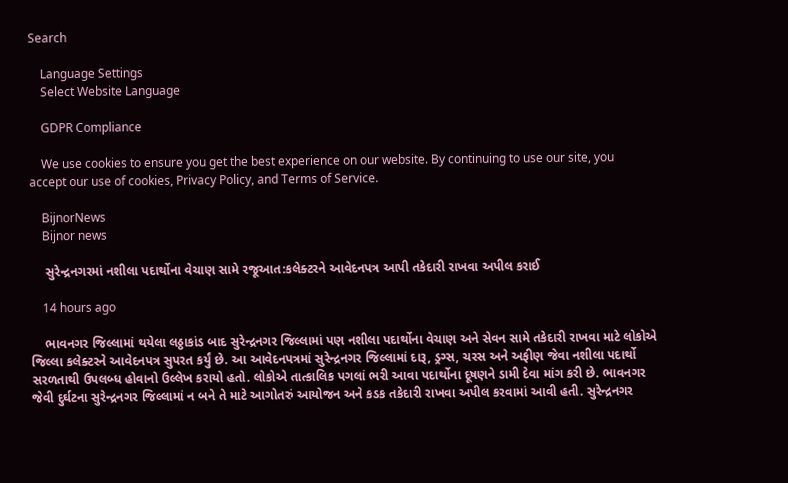Search

    Language Settings
    Select Website Language

    GDPR Compliance

    We use cookies to ensure you get the best experience on our website. By continuing to use our site, you accept our use of cookies, Privacy Policy, and Terms of Service.

    BijnorNews
    Bijnor news

    સુરેન્દ્રનગરમાં નશીલા પદાર્થોના વેચાણ સામે રજૂઆત:કલેક્ટરને આવેદનપત્ર આપી તકેદારી રાખવા અપીલ કરાઈ

    14 hours ago

    ભાવનગર જિલ્લામાં થયેલા લઠ્ઠાકાંડ બાદ સુરેન્દ્રનગર જિલ્લામાં પણ નશીલા પદાર્થોના વેચાણ અને સેવન સામે તકેદારી રાખવા માટે લોકોએ જિલ્લા કલેક્ટરને આવેદનપત્ર સુપરત કર્યું છે. આ આવેદનપત્રમાં સુરેન્દ્રનગર જિલ્લામાં દારૂ, ડ્રગ્સ, ચરસ અને અફીણ જેવા નશીલા પદાર્થો સરળતાથી ઉપલબ્ધ હોવાનો ઉલ્લેખ કરાયો હતો. લોકોએ તાત્કાલિક પગલાં ભરી આવા પદાર્થોના દૂષણને ડામી દેવા માંગ કરી છે. ભાવનગર જેવી દુર્ઘટના સુરેન્દ્રનગર જિલ્લામાં ન બને તે માટે આગોતરું આયોજન અને કડક તકેદારી રાખવા અપીલ કરવામાં આવી હતી. સુરેન્દ્રનગર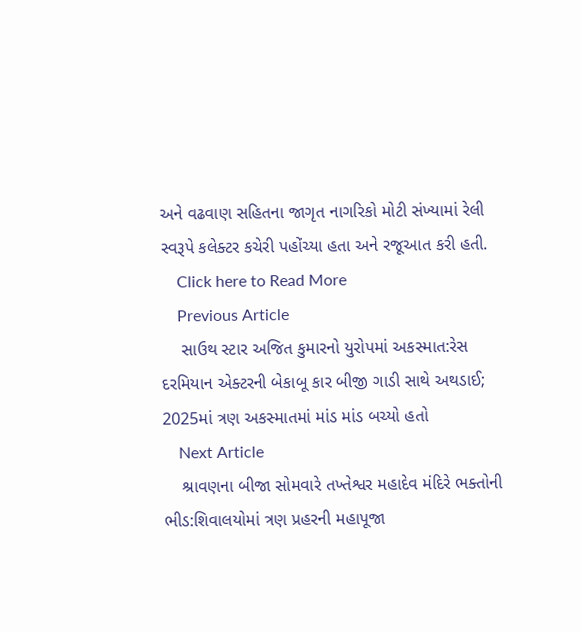અને વઢવાણ સહિતના જાગૃત નાગરિકો મોટી સંખ્યામાં રેલી સ્વરૂપે કલેક્ટર કચેરી પહોંચ્યા હતા અને રજૂઆત કરી હતી.
    Click here to Read More
    Previous Article
    સાઉથ સ્ટાર અજિત કુમારનો યુરોપમાં અકસ્માત:રેસ દરમિયાન એક્ટરની બેકાબૂ કાર બીજી ગાડી સાથે અથડાઈ; 2025માં ત્રણ અકસ્માતમાં માંડ માંડ બચ્યો હતો
    Next Article
    શ્રાવણના બીજા સોમવારે તખ્તેશ્વર મહાદેવ મંદિરે ભક્તોની ભીડ:શિવાલયોમાં ત્રણ પ્રહરની મહાપૂજા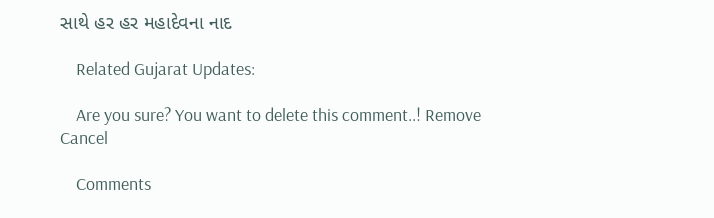સાથે હર હર મહાદેવના નાદ

    Related Gujarat Updates:

    Are you sure? You want to delete this comment..! Remove Cancel

    Comments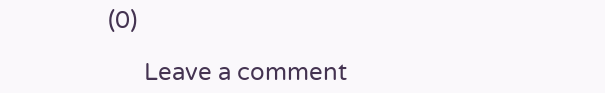(0)

      Leave a comment